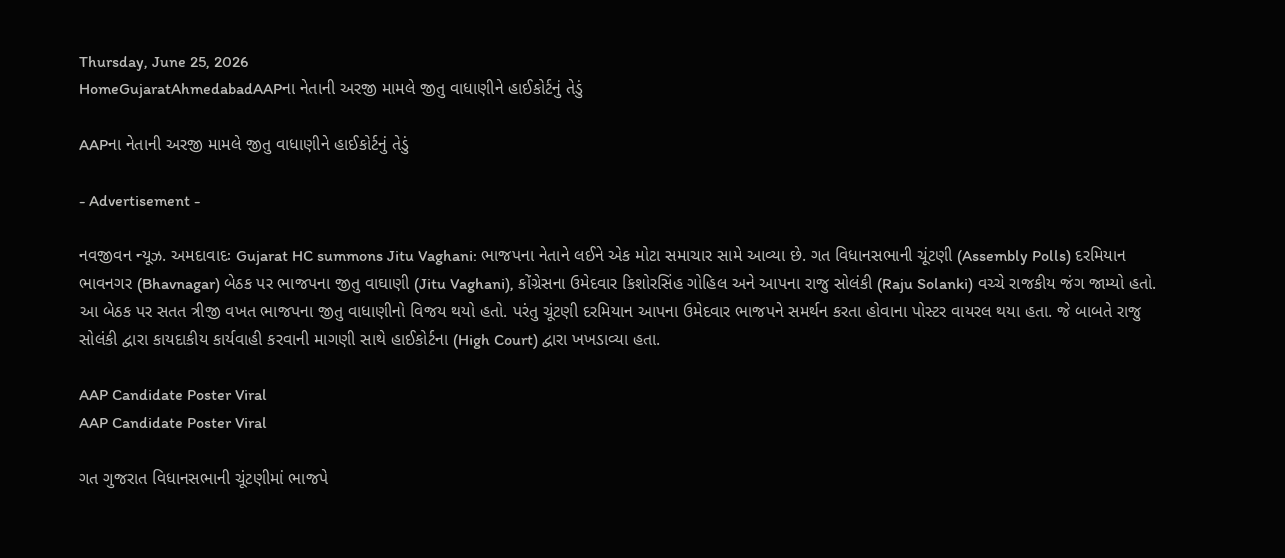Thursday, June 25, 2026
HomeGujaratAhmedabadAAPના નેતાની અરજી મામલે જીતુ વાધાણીને હાઈકોર્ટનું તેડું

AAPના નેતાની અરજી મામલે જીતુ વાધાણીને હાઈકોર્ટનું તેડું

- Advertisement -

નવજીવન ન્યૂઝ. અમદાવાદઃ Gujarat HC summons Jitu Vaghani: ભાજપના નેતાને લઈને એક મોટા સમાચાર સામે આવ્યા છે. ગત વિધાનસભાની ચૂંટણી (Assembly Polls) દરમિયાન ભાવનગર (Bhavnagar) બેઠક પર ભાજપના જીતુ વાઘાણી (Jitu Vaghani), કોંગ્રેસના ઉમેદવાર કિશોરસિંહ ગોહિલ અને આપના રાજુ સોલંકી (Raju Solanki) વચ્ચે રાજકીય જંગ જામ્યો હતો. આ બેઠક પર સતત ત્રીજી વખત ભાજપના જીતુ વાધાણીનો વિજય થયો હતો. પરંતુ ચૂંટણી દરમિયાન આપના ઉમેદવાર ભાજપને સમર્થન કરતા હોવાના પોસ્ટર વાયરલ થયા હતા. જે બાબતે રાજુ સોલંકી દ્વારા કાયદાકીય કાર્યવાહી કરવાની માગણી સાથે હાઈકોર્ટના (High Court) દ્વારા ખખડાવ્યા હતા.

AAP Candidate Poster Viral
AAP Candidate Poster Viral

ગત ગુજરાત વિધાનસભાની ચૂંટણીમાં ભાજપે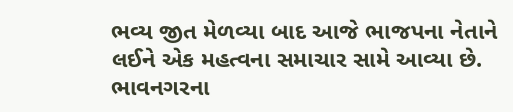ભવ્ય જીત મેળવ્યા બાદ આજે ભાજપના નેતાને લઈને એક મહત્વના સમાચાર સામે આવ્યા છે. ભાવનગરના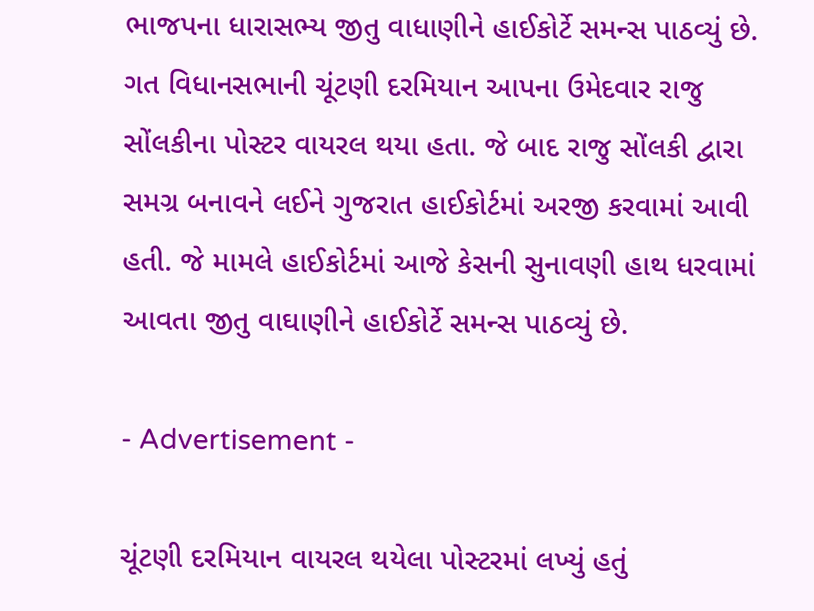ભાજપના ધારાસભ્ય જીતુ વાધાણીને હાઈકોર્ટે સમન્સ પાઠવ્યું છે. ગત વિધાનસભાની ચૂંટણી દરમિયાન આપના ઉમેદવાર રાજુ સોંલકીના પોસ્ટર વાયરલ થયા હતા. જે બાદ રાજુ સોંલકી દ્વારા સમગ્ર બનાવને લઈને ગુજરાત હાઈકોર્ટમાં અરજી કરવામાં આવી હતી. જે મામલે હાઈકોર્ટમાં આજે કેસની સુનાવણી હાથ ધરવામાં આવતા જીતુ વાઘાણીને હાઈકોર્ટે સમન્સ પાઠવ્યું છે.

- Advertisement -

ચૂંટણી દરમિયાન વાયરલ થયેલા પોસ્ટરમાં લખ્યું હતું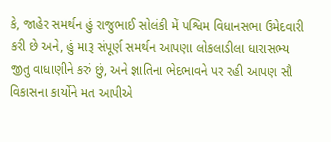કે, જાહેર સમર્થન હું રાજુભાઈ સોલંકી મેં પશ્વિમ વિધાનસભા ઉમેદવારી કરી છે અને, હું મારૂ સંપૂર્ણ સમર્થન આપણા લોકલાડીલા ધારાસભ્ય જીતુ વાધાણીને કરું છું, અને જ્ઞાતિના ભેદભાવને પર રહી આપણ સૌ વિકાસના કાર્યોને મત આપીએ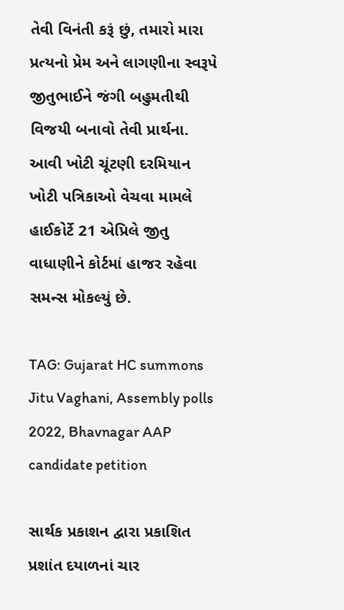તેવી વિનંતી કરૂં છું, તમારો મારા પ્રત્યનો પ્રેમ અને લાગણીના સ્વરૂપે જીતુભાઈને જંગી બહુમતીથી વિજયી બનાવો તેવી પ્રાર્થના. આવી ખોટી ચૂંટણી દરમિયાન ખોટી પત્રિકાઓ વેચવા મામલે હાઈકોર્ટે 21 એપ્રિલે જીતુ વાધાણીને કોર્ટમાં હાજર રહેવા સમન્સ મોકલ્યું છે.

TAG: Gujarat HC summons Jitu Vaghani, Assembly polls 2022, Bhavnagar AAP candidate petition

સાર્થક પ્રકાશન દ્વારા પ્રકાશિત પ્રશાંત દયાળનાં ચાર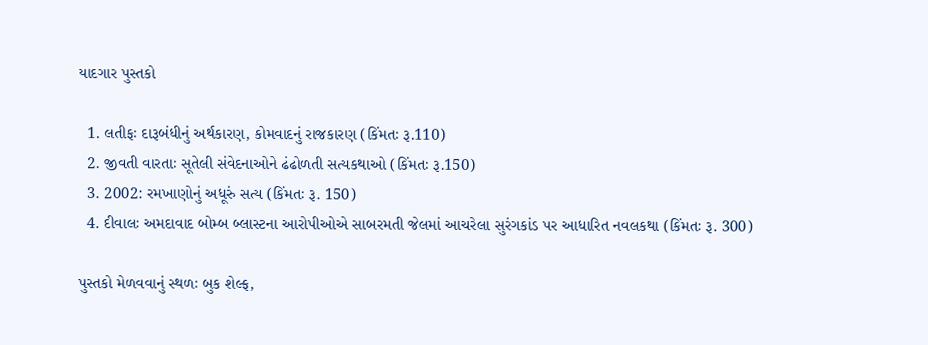યાદગાર પુસ્તકો

  1. લતીફઃ દારૂબંધીનું અર્થકારણ, કોમવાદનું રાજકારણ (કિંમતઃ રૂ.110)
  2. જીવતી વારતાઃ સૂતેલી સંવેદનાઓને ઢંઢોળતી સત્યકથાઓ (કિંમતઃ રૂ.150)
  3. 2002: રમખાણોનું અધૂરું સત્ય (કિંમતઃ રૂ. 150)
  4. દીવાલઃ અમદાવાદ બોમ્બ બ્લાસ્ટના આરોપીઓએ સાબરમતી જેલમાં આચરેલા સુરંગકાંડ પર આધારિત નવલકથા (કિંમતઃ રૂ. 300)

પુસ્તકો મેળવવાનું સ્થળઃ બુક શેલ્ફ,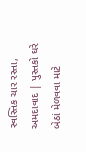સ્વસ્તિક ચાર રસ્તા, અમદાવાદ | પુસ્તકો ઘરે બેઠાં મેળવવા માટે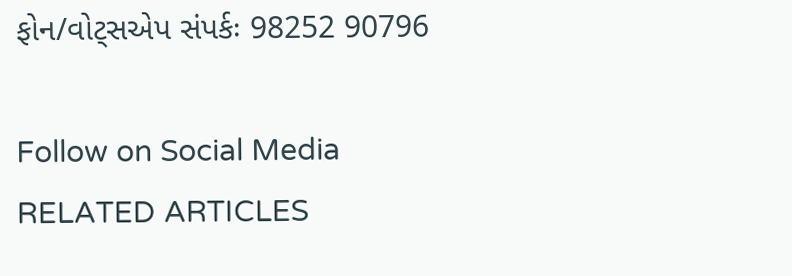ફોન/વોટ્સએપ સંપર્કઃ 98252 90796

Follow on Social Media
RELATED ARTICLES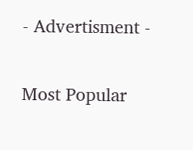- Advertisment -

Most Popular